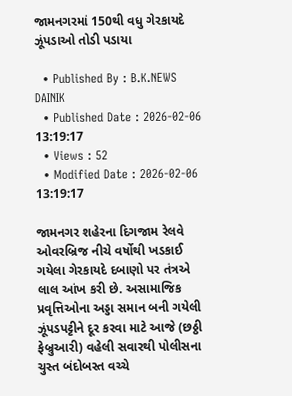જામનગરમાં 150થી વધુ ગેરકાયદે ઝૂંપડાઓ તોડી પડાયા

  • Published By : B.K.NEWS DAINIK
  • Published Date : 2026-02-06 13:19:17
  • Views : 52
  • Modified Date : 2026-02-06 13:19:17

જામનગર શહેરના દિગજામ રેલવે ઓવરબ્રિજ નીચે વર્ષોથી ખડકાઈ ગયેલા ગેરકાયદે દબાણો પર તંત્રએ લાલ આંખ કરી છે. અસામાજિક પ્રવૃત્તિઓના અડ્ડા સમાન બની ગયેલી ઝૂંપડપટ્ટીને દૂર કરવા માટે આજે (છઠ્ઠી ફેબ્રુઆરી) વહેલી સવારથી પોલીસના ચુસ્ત બંદોબસ્ત વચ્ચે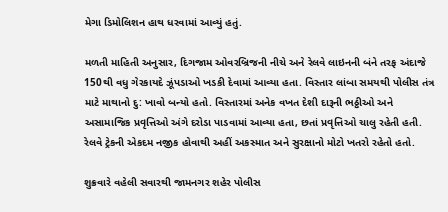મેગા ડિમોલિશન હાથ ધરવામાં આવ્યું હતું.

મળતી માહિતી અનુસાર, દિગજામ ઓવરબ્રિજની નીચે અને રેલવે લાઇનની બંને તરફ અંદાજે 150થી વધુ ગેરકાયદે ઝૂંપડાઓ ખડકી દેવામાં આવ્યા હતા. વિસ્તાર લાંબા સમયથી પોલીસ તંત્ર માટે માથાનો દુ: ખાવો બન્યો હતો. વિસ્તારમાં અનેક વખત દેશી દારૂની ભઠ્ઠીઓ અને અસામાજિક પ્રવૃત્તિઓ અંગે દરોડા પાડવામાં આવ્યા હતા, છતાં પ્રવૃત્તિઓ ચાલુ રહેતી હતી. રેલવે ટ્રેકની એકદમ નજીક હોવાથી અહીં અકસ્માત અને સુરક્ષાનો મોટો ખતરો રહેતો હતો.

શુક્રવારે વહેલી સવારથી જામનગર શહેર પોલીસ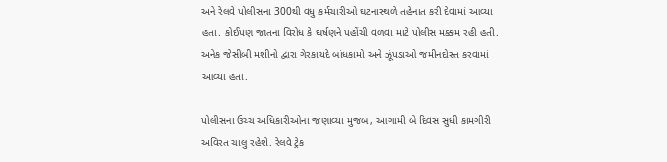અને રેલવે પોલીસના 300થી વધુ કર્મચારીઓ ઘટનાસ્થળે તહેનાત કરી દેવામાં આવ્યા હતા. કોઈપણ જાતના વિરોધ કે ઘર્ષણને પહોંચી વળવા માટે પોલીસ મક્કમ રહી હતી. અનેક જેસીબી મશીનો દ્વારા ગેરકાયદે બાંધકામો અને ઝૂંપડાઓ જમીનદોસ્ત કરવામાં આવ્યા હતા.

પોલીસના ઉચ્ચ અધિકારીઓના જણાવ્યા મુજબ, આગામી બે દિવસ સુધી કામગીરી અવિરત ચાલુ રહેશે. રેલવે ટ્રેક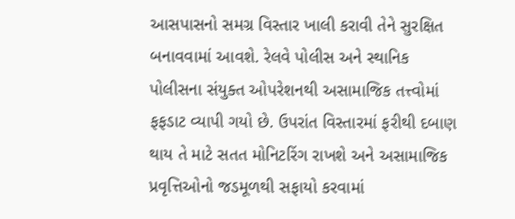આસપાસનો સમગ્ર વિસ્તાર ખાલી કરાવી તેને સુરક્ષિત બનાવવામાં આવશે. રેલવે પોલીસ અને સ્થાનિક પોલીસના સંયુક્ત ઓપરેશનથી અસામાજિક તત્ત્વોમાં ફફડાટ વ્યાપી ગયો છે. ઉપરાંત વિસ્તારમાં ફરીથી દબાણ થાય તે માટે સતત મોનિટરિંગ રાખશે અને અસામાજિક પ્રવૃત્તિઓનો જડમૂળથી સફાયો કરવામાં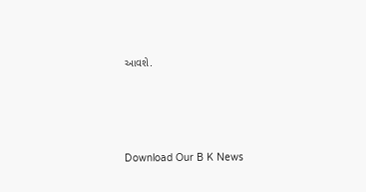આવશે.




Download Our B K News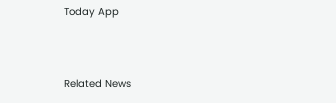Today App



Related News